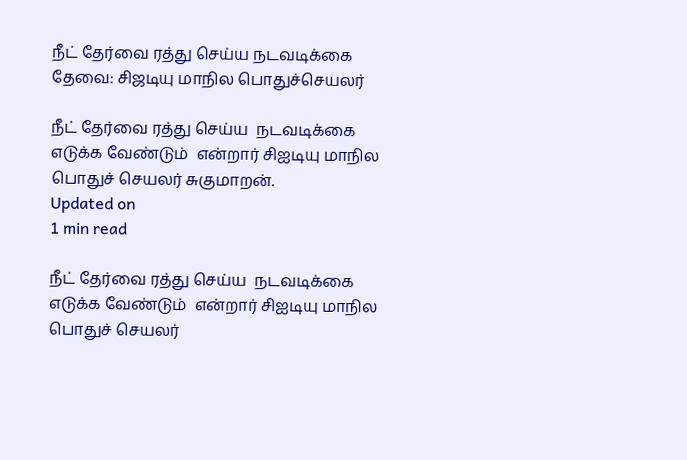நீட் தேர்வை ரத்து செய்ய நடவடிக்கை தேவை: சிஜடியு மாநில பொதுச்செயலர்

நீட் தேர்வை ரத்து செய்ய  நடவடிக்கை எடுக்க வேண்டும்  என்றார் சிஐடியு மாநில பொதுச் செயலர் சுகுமாறன்.
Updated on
1 min read

நீட் தேர்வை ரத்து செய்ய  நடவடிக்கை எடுக்க வேண்டும்  என்றார் சிஐடியு மாநில பொதுச் செயலர்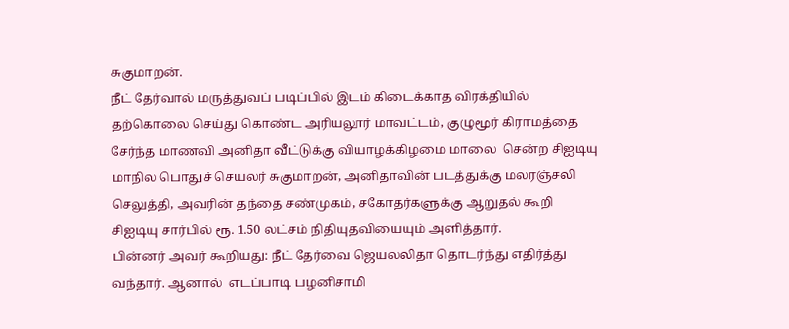சுகுமாறன்.
நீட் தேர்வால் மருத்துவப் படிப்பில் இடம் கிடைக்காத விரக்தியில் தற்கொலை செய்து கொண்ட அரியலூர் மாவட்டம், குழுமூர் கிராமத்தை சேர்ந்த மாணவி அனிதா வீட்டுக்கு வியாழக்கிழமை மாலை  சென்ற சிஐடியு மாநில பொதுச் செயலர் சுகுமாறன், அனிதாவின் படத்துக்கு மலரஞ்சலி செலுத்தி, அவரின் தந்தை சண்முகம், சகோதர்களுக்கு ஆறுதல் கூறி சிஐடியு சார்பில் ரூ. 1.50 லட்சம் நிதியுதவியையும் அளித்தார்.
பின்னர் அவர் கூறியது: நீட் தேர்வை ஜெயலலிதா தொடர்ந்து எதிர்த்து வந்தார். ஆனால்  எடப்பாடி பழனிசாமி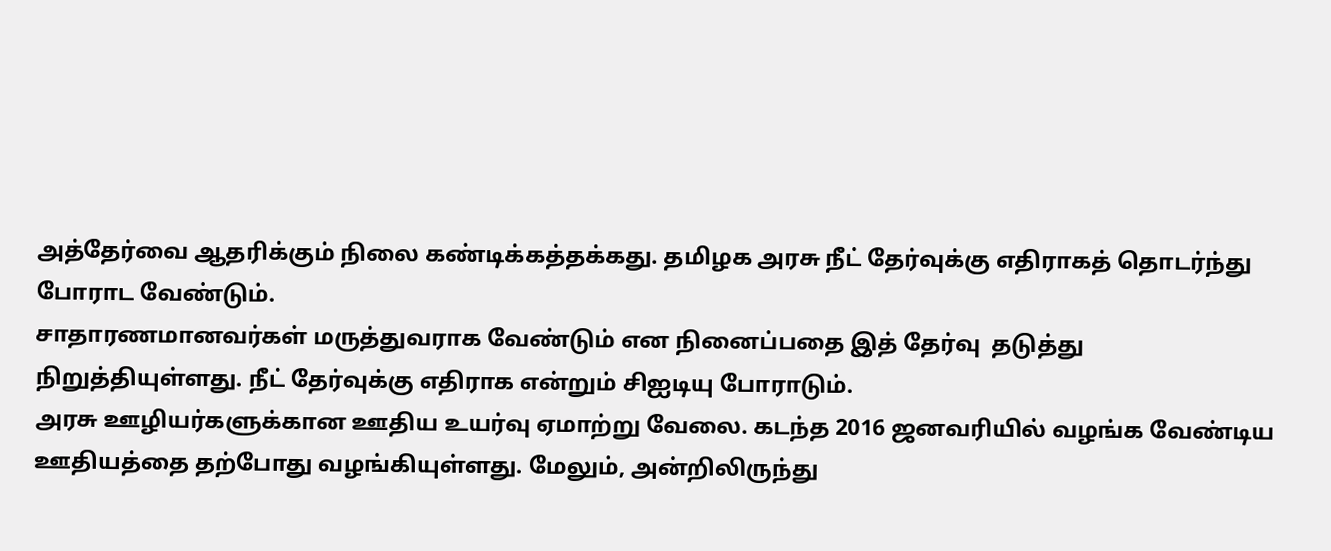அத்தேர்வை ஆதரிக்கும் நிலை கண்டிக்கத்தக்கது. தமிழக அரசு நீட் தேர்வுக்கு எதிராகத் தொடர்ந்து போராட வேண்டும்.
சாதாரணமானவர்கள் மருத்துவராக வேண்டும் என நினைப்பதை இத் தேர்வு  தடுத்து நிறுத்தியுள்ளது. நீட் தேர்வுக்கு எதிராக என்றும் சிஐடியு போராடும்.
அரசு ஊழியர்களுக்கான ஊதிய உயர்வு ஏமாற்று வேலை. கடந்த 2016 ஜனவரியில் வழங்க வேண்டிய ஊதியத்தை தற்போது வழங்கியுள்ளது. மேலும், அன்றிலிருந்து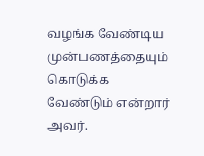வழங்க வேண்டிய முன்பணத்தையும் கொடுக்க வேண்டும் என்றார் அவர்.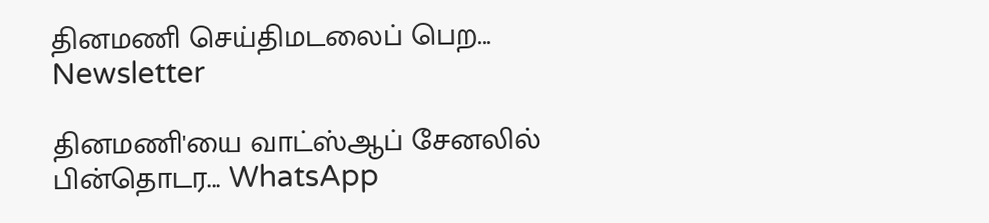தினமணி செய்திமடலைப் பெற... Newsletter

தினமணி'யை வாட்ஸ்ஆப் சேனலில் பின்தொடர... WhatsApp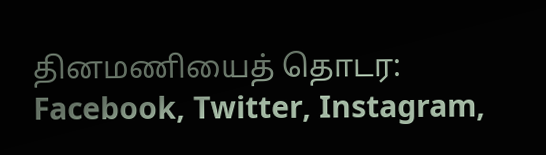தினமணியைத் தொடர: Facebook, Twitter, Instagram,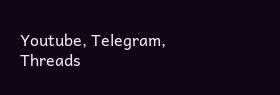Youtube, Telegram, Threads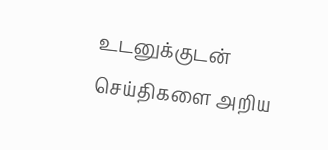உடனுக்குடன் செய்திகளை அறிய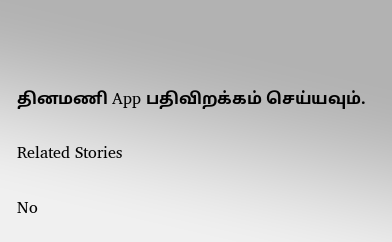தினமணி App பதிவிறக்கம் செய்யவும்.

Related Stories

No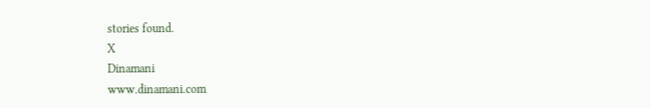stories found.
X
Dinamani
www.dinamani.com